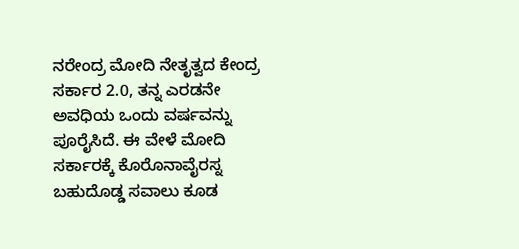ನರೇಂದ್ರ ಮೋದಿ ನೇತೃತ್ವದ ಕೇಂದ್ರ ಸರ್ಕಾರ 2.0, ತನ್ನ ಎರಡನೇ ಅವಧಿಯ ಒಂದು ವರ್ಷವನ್ನು ಪೂರೈಸಿದೆ. ಈ ವೇಳೆ ಮೋದಿ ಸರ್ಕಾರಕ್ಕೆ ಕೊರೊನಾವೈರಸ್ನ ಬಹುದೊಡ್ಡ ಸವಾಲು ಕೂಡ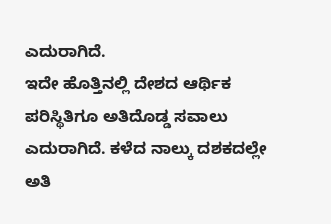ಎದುರಾಗಿದೆ.
ಇದೇ ಹೊತ್ತಿನಲ್ಲಿ ದೇಶದ ಆರ್ಥಿಕ ಪರಿಸ್ಥಿತಿಗೂ ಅತಿದೊಡ್ಡ ಸವಾಲು ಎದುರಾಗಿದೆ. ಕಳೆದ ನಾಲ್ಕು ದಶಕದಲ್ಲೇ ಅತಿ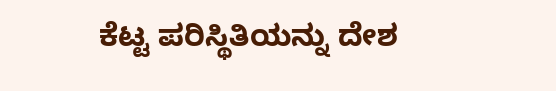ಕೆಟ್ಟ ಪರಿಸ್ಥಿತಿಯನ್ನು ದೇಶ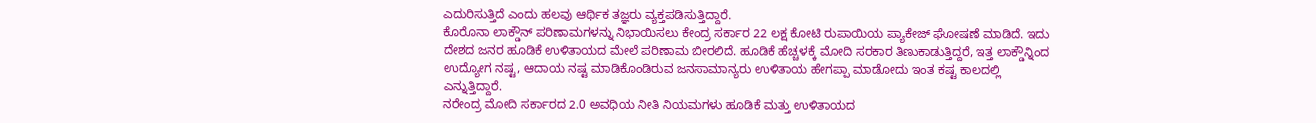ಎದುರಿಸುತ್ತಿದೆ ಎಂದು ಹಲವು ಆರ್ಥಿಕ ತಜ್ಞರು ವ್ಯಕ್ತಪಡಿಸುತ್ತಿದ್ದಾರೆ.
ಕೊರೊನಾ ಲಾಕ್ಡೌನ್ ಪರಿಣಾಮಗಳನ್ನು ನಿಭಾಯಿಸಲು ಕೇಂದ್ರ ಸರ್ಕಾರ 22 ಲಕ್ಷ ಕೋಟಿ ರುಪಾಯಿಯ ಪ್ಯಾಕೇಜ್ ಘೋಷಣೆ ಮಾಡಿದೆ. ಇದು ದೇಶದ ಜನರ ಹೂಡಿಕೆ ಉಳಿತಾಯದ ಮೇಲೆ ಪರಿಣಾಮ ಬೀರಲಿದೆ. ಹೂಡಿಕೆ ಹೆಚ್ಚಳಕ್ಕೆ ಮೋದಿ ಸರಕಾರ ತಿಣುಕಾಡುತ್ತಿದ್ದರೆ, ಇತ್ತ ಲಾಕ್ಡೌನ್ನಿಂದ ಉದ್ಯೋಗ ನಷ್ಟ, ಆದಾಯ ನಷ್ಟ ಮಾಡಿಕೊಂಡಿರುವ ಜನಸಾಮಾನ್ಯರು ಉಳಿತಾಯ ಹೇಗಪ್ಪಾ ಮಾಡೋದು ಇಂತ ಕಷ್ಟ ಕಾಲದಲ್ಲಿ ಎನ್ನುತ್ತಿದ್ದಾರೆ.
ನರೇಂದ್ರ ಮೋದಿ ಸರ್ಕಾರದ 2.0 ಅವಧಿಯ ನೀತಿ ನಿಯಮಗಳು ಹೂಡಿಕೆ ಮತ್ತು ಉಳಿತಾಯದ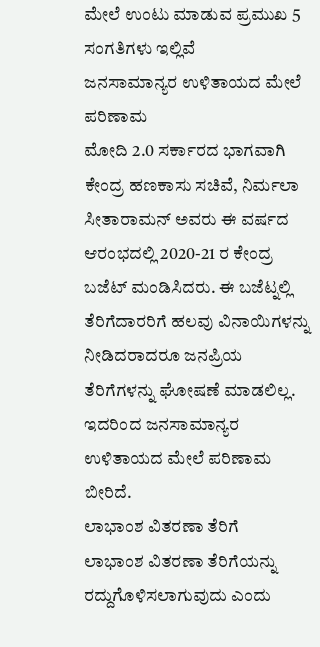ಮೇಲೆ ಉಂಟು ಮಾಡುವ ಪ್ರಮುಖ 5 ಸಂಗತಿಗಳು ಇಲ್ಲಿವೆ
ಜನಸಾಮಾನ್ಯರ ಉಳಿತಾಯದ ಮೇಲೆ ಪರಿಣಾಮ
ಮೋದಿ 2.0 ಸರ್ಕಾರದ ಭಾಗವಾಗಿ ಕೇಂದ್ರ ಹಣಕಾಸು ಸಚಿವೆ, ನಿರ್ಮಲಾ ಸೀತಾರಾಮನ್ ಅವರು ಈ ವರ್ಷದ ಆರಂಭದಲ್ಲಿ 2020-21 ರ ಕೇಂದ್ರ ಬಜೆಟ್ ಮಂಡಿಸಿದರು. ಈ ಬಜೆಟ್ನಲ್ಲಿ ತೆರಿಗೆದಾರರಿಗೆ ಹಲವು ವಿನಾಯಿಗಳನ್ನು ನೀಡಿದರಾದರೂ ಜನಪ್ರಿಯ ತೆರಿಗೆಗಳನ್ನು ಘೋಷಣೆ ಮಾಡಲಿಲ್ಲ. ಇದರಿಂದ ಜನಸಾಮಾನ್ಯರ ಉಳಿತಾಯದ ಮೇಲೆ ಪರಿಣಾಮ ಬೀರಿದೆ.
ಲಾಭಾಂಶ ವಿತರಣಾ ತೆರಿಗೆ
ಲಾಭಾಂಶ ವಿತರಣಾ ತೆರಿಗೆಯನ್ನು ರದ್ದುಗೊಳಿಸಲಾಗುವುದು ಎಂದು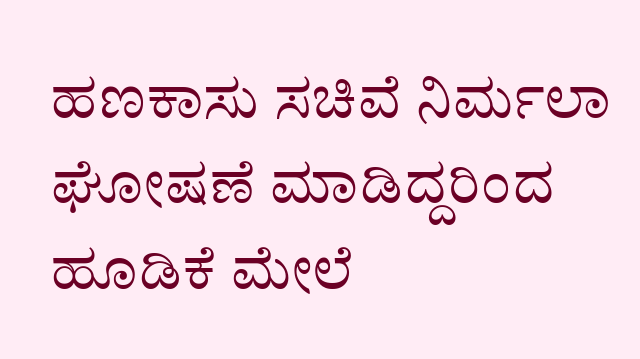ಹಣಕಾಸು ಸಚಿವೆ ನಿರ್ಮಲಾ ಘೋಷಣೆ ಮಾಡಿದ್ದರಿಂದ ಹೂಡಿಕೆ ಮೇಲೆ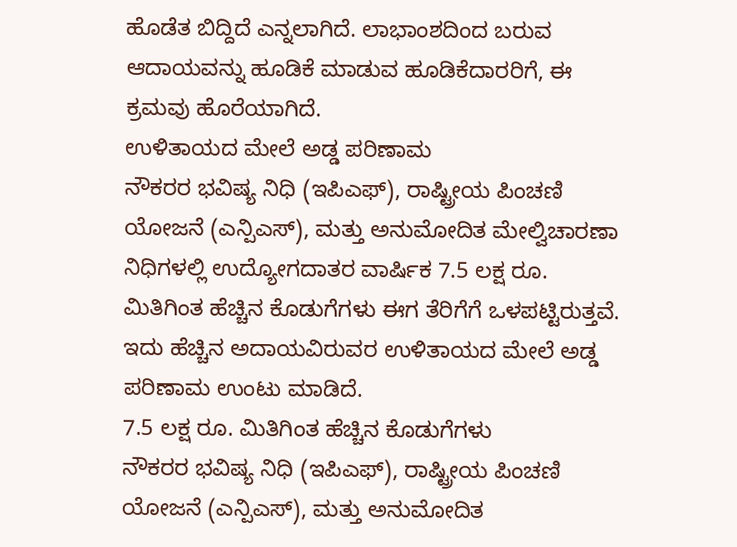ಹೊಡೆತ ಬಿದ್ದಿದೆ ಎನ್ನಲಾಗಿದೆ. ಲಾಭಾಂಶದಿಂದ ಬರುವ ಆದಾಯವನ್ನು ಹೂಡಿಕೆ ಮಾಡುವ ಹೂಡಿಕೆದಾರರಿಗೆ, ಈ ಕ್ರಮವು ಹೊರೆಯಾಗಿದೆ.
ಉಳಿತಾಯದ ಮೇಲೆ ಅಡ್ಡ ಪರಿಣಾಮ
ನೌಕರರ ಭವಿಷ್ಯ ನಿಧಿ (ಇಪಿಎಫ್), ರಾಷ್ಟ್ರೀಯ ಪಿಂಚಣಿ ಯೋಜನೆ (ಎನ್ಪಿಎಸ್), ಮತ್ತು ಅನುಮೋದಿತ ಮೇಲ್ವಿಚಾರಣಾ ನಿಧಿಗಳಲ್ಲಿ ಉದ್ಯೋಗದಾತರ ವಾರ್ಷಿಕ 7.5 ಲಕ್ಷ ರೂ. ಮಿತಿಗಿಂತ ಹೆಚ್ಚಿನ ಕೊಡುಗೆಗಳು ಈಗ ತೆರಿಗೆಗೆ ಒಳಪಟ್ಟಿರುತ್ತವೆ. ಇದು ಹೆಚ್ಚಿನ ಅದಾಯವಿರುವರ ಉಳಿತಾಯದ ಮೇಲೆ ಅಡ್ಡ ಪರಿಣಾಮ ಉಂಟು ಮಾಡಿದೆ.
7.5 ಲಕ್ಷ ರೂ. ಮಿತಿಗಿಂತ ಹೆಚ್ಚಿನ ಕೊಡುಗೆಗಳು
ನೌಕರರ ಭವಿಷ್ಯ ನಿಧಿ (ಇಪಿಎಫ್), ರಾಷ್ಟ್ರೀಯ ಪಿಂಚಣಿ ಯೋಜನೆ (ಎನ್ಪಿಎಸ್), ಮತ್ತು ಅನುಮೋದಿತ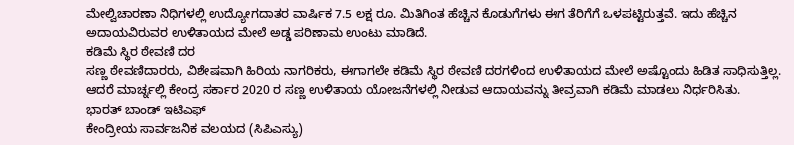ಮೇಲ್ವಿಚಾರಣಾ ನಿಧಿಗಳಲ್ಲಿ ಉದ್ಯೋಗದಾತರ ವಾರ್ಷಿಕ 7.5 ಲಕ್ಷ ರೂ. ಮಿತಿಗಿಂತ ಹೆಚ್ಚಿನ ಕೊಡುಗೆಗಳು ಈಗ ತೆರಿಗೆಗೆ ಒಳಪಟ್ಟಿರುತ್ತವೆ. ಇದು ಹೆಚ್ಚಿನ ಅದಾಯವಿರುವರ ಉಳಿತಾಯದ ಮೇಲೆ ಅಡ್ಡ ಪರಿಣಾಮ ಉಂಟು ಮಾಡಿದೆ.
ಕಡಿಮೆ ಸ್ಥಿರ ಠೇವಣಿ ದರ
ಸಣ್ಣ ಠೇವಣಿದಾರರು, ವಿಶೇಷವಾಗಿ ಹಿರಿಯ ನಾಗರಿಕರು, ಈಗಾಗಲೇ ಕಡಿಮೆ ಸ್ಥಿರ ಠೇವಣಿ ದರಗಳಿಂದ ಉಳಿತಾಯದ ಮೇಲೆ ಅಷ್ಟೊಂದು ಹಿಡಿತ ಸಾಧಿಸುತ್ತಿಲ್ಲ. ಆದರೆ ಮಾರ್ಚ್ನಲ್ಲಿ ಕೇಂದ್ರ ಸರ್ಕಾರ 2020 ರ ಸಣ್ಣ ಉಳಿತಾಯ ಯೋಜನೆಗಳಲ್ಲಿ ನೀಡುವ ಆದಾಯವನ್ನು ತೀವ್ರವಾಗಿ ಕಡಿಮೆ ಮಾಡಲು ನಿರ್ಧರಿಸಿತು.
ಭಾರತ್ ಬಾಂಡ್ ಇಟಿಎಫ್
ಕೇಂದ್ರೀಯ ಸಾರ್ವಜನಿಕ ವಲಯದ (ಸಿಪಿಎಸ್ಯು)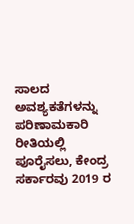ಸಾಲದ ಅವಶ್ಯಕತೆಗಳನ್ನು ಪರಿಣಾಮಕಾರಿ ರೀತಿಯಲ್ಲಿ ಪೂರೈಸಲು, ಕೇಂದ್ರ ಸರ್ಕಾರವು 2019 ರ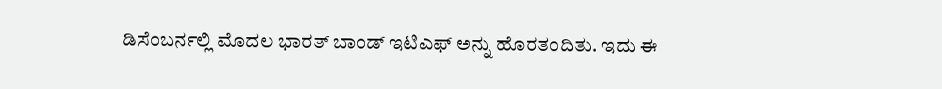ಡಿಸೆಂಬರ್ನಲ್ಲಿ ಮೊದಲ ಭಾರತ್ ಬಾಂಡ್ ಇಟಿಎಫ್ ಅನ್ನು ಹೊರತಂದಿತು. ಇದು ಈ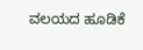ವಲಯದ ಹೂಡಿಕೆ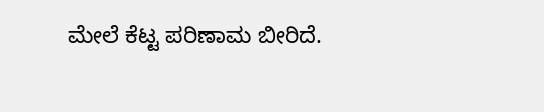ಮೇಲೆ ಕೆಟ್ಟ ಪರಿಣಾಮ ಬೀರಿದೆ.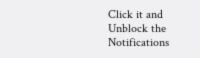Click it and Unblock the Notifications